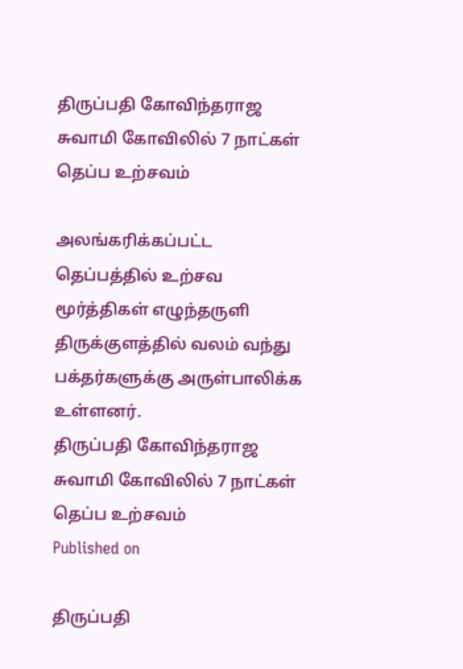திருப்பதி கோவிந்தராஜ சுவாமி கோவிலில் 7 நாட்கள் தெப்ப உற்சவம்

அலங்கரிக்கப்பட்ட தெப்பத்தில் உற்சவ மூர்த்திகள் எழுந்தருளி திருக்குளத்தில் வலம் வந்து பக்தர்களுக்கு அருள்பாலிக்க உள்ளனர்.
திருப்பதி கோவிந்தராஜ சுவாமி கோவிலில் 7 நாட்கள் தெப்ப உற்சவம்
Published on

திருப்பதி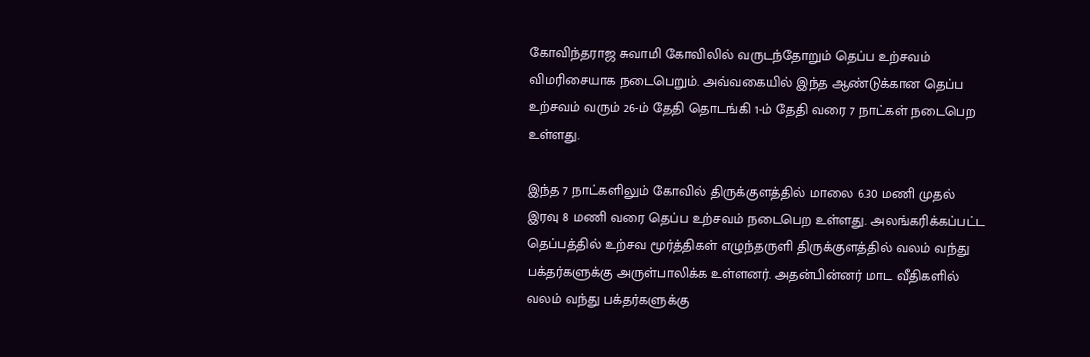கோவிந்தராஜ சுவாமி கோவிலில் வருடந்தோறும் தெப்ப உற்சவம் விமரிசையாக நடைபெறும். அவ்வகையில் இந்த ஆண்டுக்கான தெப்ப உற்சவம் வரும் 26-ம் தேதி தொடங்கி 1-ம் தேதி வரை 7 நாட்கள் நடைபெற உள்ளது.

இந்த 7 நாட்களிலும் கோவில் திருக்குளத்தில் மாலை 6.30 மணி முதல் இரவு 8 மணி வரை தெப்ப உற்சவம் நடைபெற உள்ளது. அலங்கரிக்கப்பட்ட தெப்பத்தில் உற்சவ மூர்த்திகள் எழுந்தருளி திருக்குளத்தில் வலம் வந்து பக்தர்களுக்கு அருள்பாலிக்க உள்ளனர். அதன்பின்னர் மாட வீதிகளில் வலம் வந்து பக்தர்களுக்கு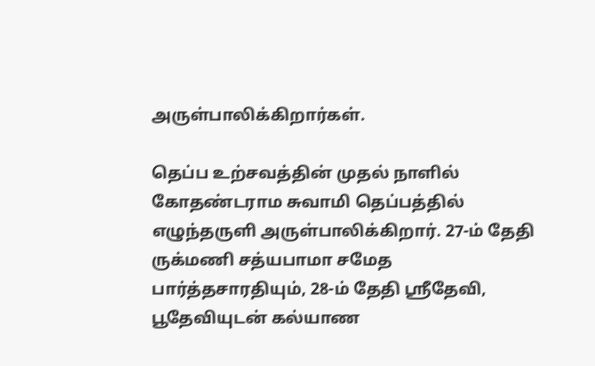அருள்பாலிக்கிறார்கள்.

தெப்ப உற்சவத்தின் முதல் நாளில் கோதண்டராம சுவாமி தெப்பத்தில் எழுந்தருளி அருள்பாலிக்கிறார். 27-ம் தேதி ருக்மணி சத்யபாமா சமேத பார்த்தசாரதியும், 28-ம் தேதி ஸ்ரீதேவி, பூதேவியுடன் கல்யாண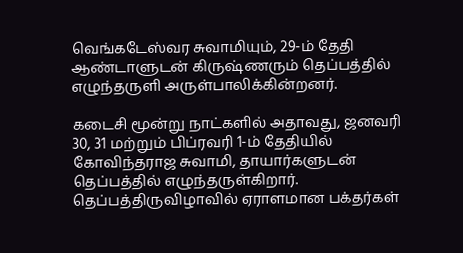வெங்கடேஸ்வர சுவாமியும், 29-ம் தேதி ஆண்டாளுடன் கிருஷ்ணரும் தெப்பத்தில் எழுந்தருளி அருள்பாலிக்கின்றனர்.

கடைசி மூன்று நாட்களில் அதாவது, ஜனவரி 30, 31 மற்றும் பிப்ரவரி 1-ம் தேதியில் கோவிந்தராஜ சுவாமி, தாயார்களுடன் தெப்பத்தில் எழுந்தருள்கிறார். தெப்பத்திருவிழாவில் ஏராளமான பக்தர்கள்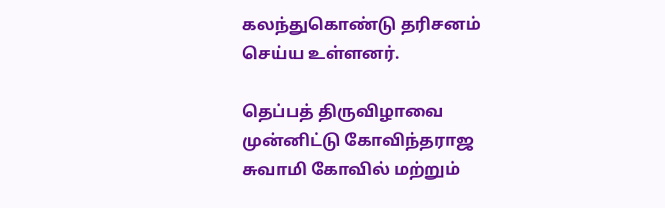கலந்துகொண்டு தரிசனம் செய்ய உள்ளனர்.

தெப்பத் திருவிழாவை முன்னிட்டு கோவிந்தராஜ சுவாமி கோவில் மற்றும்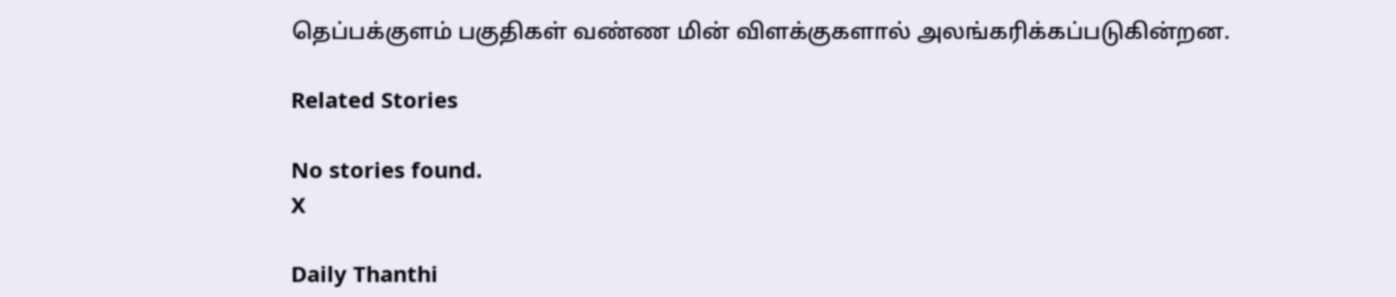தெப்பக்குளம் பகுதிகள் வண்ண மின் விளக்குகளால் அலங்கரிக்கப்படுகின்றன.

Related Stories

No stories found.
X

Daily Thanthi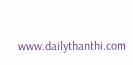www.dailythanthi.com